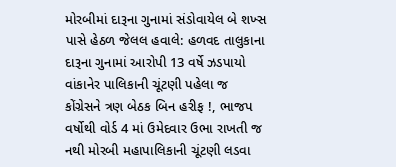મોરબીમાં દારૂના ગુનામાં સંડોવાયેલ બે શખ્સ પાસે હેઠળ જેલલ હવાલે: હળવદ તાલુકાના દારૂના ગુનામાં આરોપી 13 વર્ષે ઝડપાયો વાંકાનેર પાલિકાની ચૂંટણી પહેલા જ કોંગ્રેસને ત્રણ બેઠક બિન હરીફ !, ભાજપ વર્ષોથી વોર્ડ 4 માં ઉમેદવાર ઉભા રાખતી જ નથી મોરબી મહાપાલિકાની ચૂંટણી લડવા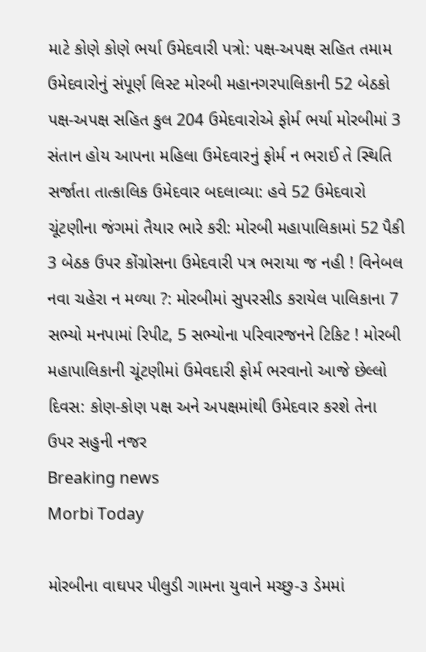માટે કોણે કોણે ભર્યા ઉમેદવારી પત્રો: પક્ષ-અપક્ષ સહિત તમામ ઉમેદવારોનું સંપૂર્ણ લિસ્ટ મોરબી મહાનગરપાલિકાની 52 બેઠકો પક્ષ-અપક્ષ સહિત કુલ 204 ઉમેદવારોએ ફોર્મ ભર્યા મોરબીમાં 3 સંતાન હોય આપના મહિલા ઉમેદવારનું ફોર્મ ન ભરાઈ તે સ્થિતિ સર્જાતા તાત્કાલિક ઉમેદવાર બદલાવ્યા: હવે 52 ઉમેદવારો ચૂંટણીના જંગમાં તૈયાર ભારે કરી: મોરબી મહાપાલિકામાં 52 પૈકી 3 બેઠક ઉપર કોંગ્રોસના ઉમેદવારી પત્ર ભરાયા જ નહી ! વિનેબલ નવા ચહેરા ન મળ્યા ?: મોરબીમાં સુપરસીડ કરાયેલ પાલિકાના 7 સભ્યો મનપામાં રિપીટ, 5 સભ્યોના પરિવારજનને ટિકિટ ! મોરબી મહાપાલિકાની ચૂંટણીમાં ઉમેવદારી ફોર્મ ભરવાનો આજે છેલ્લો દિવસ: કોણ-કોણ પક્ષ અને અપક્ષમાંથી ઉમેદવાર કરશે તેના ઉપર સહુની નજર
Breaking news
Morbi Today

મોરબીના વાઘપર પીલુડી ગામના યુવાને મચ્છુ-૩ ડેમમાં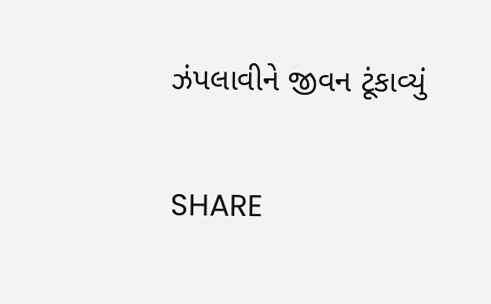ઝંપલાવીને જીવન ટૂંકાવ્યું


SHARE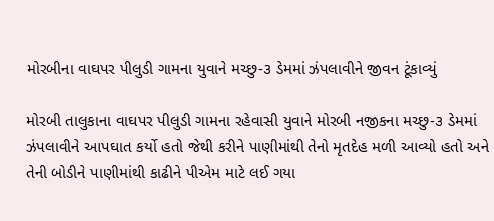મોરબીના વાઘપર પીલુડી ગામના યુવાને મચ્છુ-૩ ડેમમાં ઝંપલાવીને જીવન ટૂંકાવ્યું

મોરબી તાલુકાના વાઘપર પીલુડી ગામના રહેવાસી યુવાને મોરબી નજીકના મચ્છુ-૩ ડેમમાં ઝંપલાવીને આપઘાત કર્યો હતો જેથી કરીને પાણીમાંથી તેનો મૃતદેહ મળી આવ્યો હતો અને તેની બોડીને પાણીમાંથી કાઢીને પીએમ માટે લઈ ગયા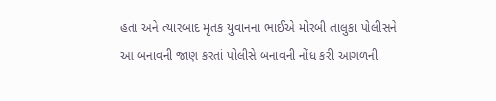હતા અને ત્યારબાદ મૃતક યુવાનના ભાઈએ મોરબી તાલુકા પોલીસને આ બનાવની જાણ કરતાં પોલીસે બનાવની નોંધ કરી આગળની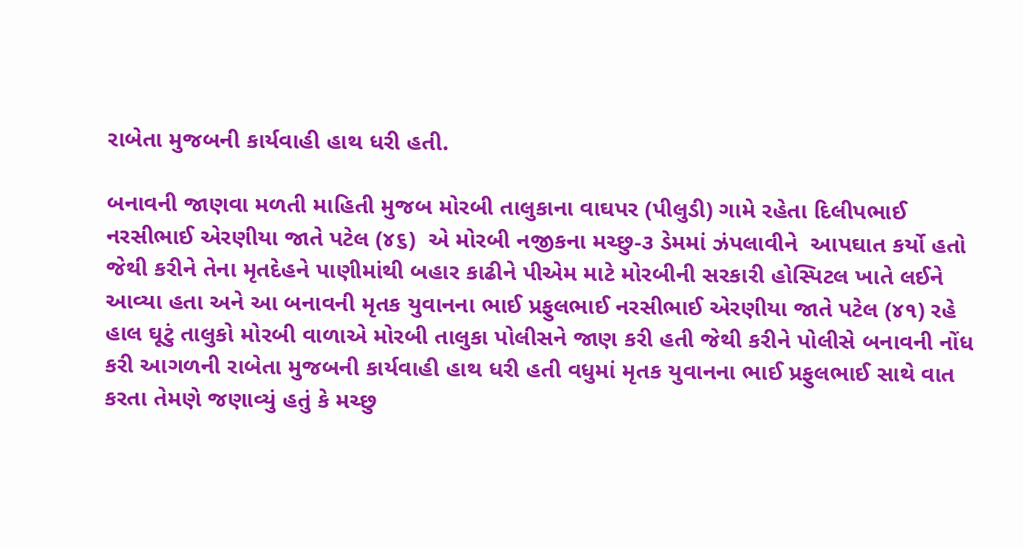રાબેતા મુજબની કાર્યવાહી હાથ ધરી હતી.

બનાવની જાણવા મળતી માહિતી મુજબ મોરબી તાલુકાના વાઘપર (પીલુડી) ગામે રહેતા દિલીપભાઈ નરસીભાઈ એરણીયા જાતે પટેલ (૪૬)  એ મોરબી નજીકના મચ્છુ-૩ ડેમમાં ઝંપલાવીને  આપઘાત કર્યો હતો જેથી કરીને તેના મૃતદેહને પાણીમાંથી બહાર કાઢીને પીએમ માટે મોરબીની સરકારી હોસ્પિટલ ખાતે લઈને આવ્યા હતા અને આ બનાવની મૃતક યુવાનના ભાઈ પ્રફુલભાઈ નરસીભાઈ એરણીયા જાતે પટેલ (૪૧) રહે હાલ ઘૂટું તાલુકો મોરબી વાળાએ મોરબી તાલુકા પોલીસને જાણ કરી હતી જેથી કરીને પોલીસે બનાવની નોંધ કરી આગળની રાબેતા મુજબની કાર્યવાહી હાથ ધરી હતી વધુમાં મૃતક યુવાનના ભાઈ પ્રફુલભાઈ સાથે વાત કરતા તેમણે જણાવ્યું હતું કે મચ્છુ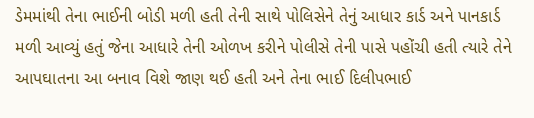ડેમમાંથી તેના ભાઈની બોડી મળી હતી તેની સાથે પોલિસેને તેનું આધાર કાર્ડ અને પાનકાર્ડ મળી આવ્યું હતું જેના આધારે તેની ઓળખ કરીને પોલીસે તેની પાસે પહોંચી હતી ત્યારે તેને આપઘાતના આ બનાવ વિશે જાણ થઈ હતી અને તેના ભાઈ દિલીપભાઈ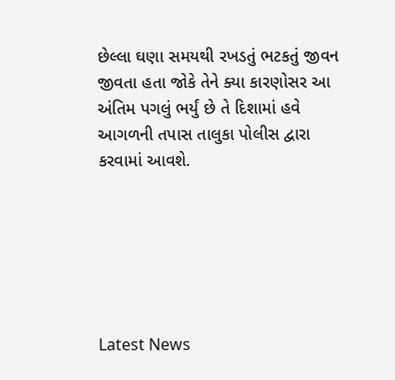છેલ્લા ઘણા સમયથી રખડતું ભટકતું જીવન જીવતા હતા જોકે તેને ક્યા કારણોસર આ અંતિમ પગલું ભર્યું છે તે દિશામાં હવે આગળની તપાસ તાલુકા પોલીસ દ્વારા કરવામાં આવશે.






Latest News